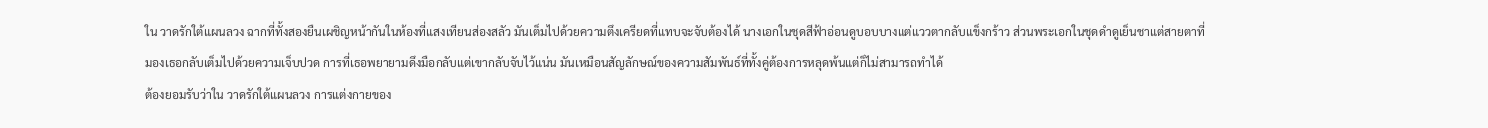ใน วาดรักใต้แผนลวง ฉากที่ทั้งสองยืนเผชิญหน้ากันในห้องที่แสงเทียนส่องสลัว มันเต็มไปด้วยความตึงเครียดที่แทบจะจับต้องได้ นางเอกในชุดสีฟ้าอ่อนดูบอบบางแต่แววตากลับแข็งกร้าว ส่วนพระเอกในชุดดำดูเย็นชาแต่สายตาที่มองเธอกลับเต็มไปด้วยความเจ็บปวด การที่เธอพยายามดึงมือกลับแต่เขากลับจับไว้แน่น มันเหมือนสัญลักษณ์ของความสัมพันธ์ที่ทั้งคู่ต้องการหลุดพ้นแต่ก็ไม่สามารถทำได้
ต้องยอมรับว่าใน วาดรักใต้แผนลวง การแต่งกายของ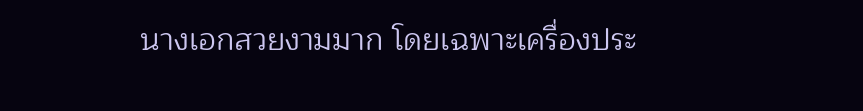นางเอกสวยงามมาก โดยเฉพาะเครื่องประ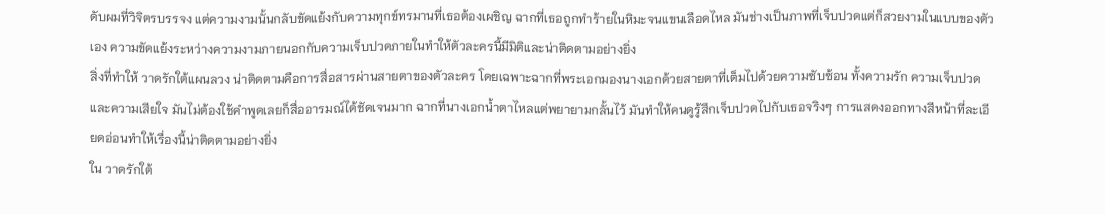ดับผมที่วิจิตรบรรจง แต่ความงามนั้นกลับขัดแย้งกับความทุกข์ทรมานที่เธอต้องเผชิญ ฉากที่เธอถูกทำร้ายในหิมะจนแขนเลือดไหล มันช่างเป็นภาพที่เจ็บปวดแต่ก็สวยงามในแบบของตัวเอง ความขัดแย้งระหว่างความงามภายนอกกับความเจ็บปวดภายในทำให้ตัวละครนี้มีมิติและน่าติดตามอย่างยิ่ง
สิ่งที่ทำให้ วาดรักใต้แผนลวง น่าติดตามคือการสื่อสารผ่านสายตาของตัวละคร โดยเฉพาะฉากที่พระเอกมองนางเอกด้วยสายตาที่เต็มไปด้วยความซับซ้อน ทั้งความรัก ความเจ็บปวด และความเสียใจ มันไม่ต้องใช้คำพูดเลยก็สื่ออารมณ์ได้ชัดเจนมาก ฉากที่นางเอกน้ำตาไหลแต่พยายามกลั้นไว้ มันทำให้คนดูรู้สึกเจ็บปวดไปกับเธอจริงๆ การแสดงออกทางสีหน้าที่ละเอียดอ่อนทำให้เรื่องนี้น่าติดตามอย่างยิ่ง
ใน วาดรักใต้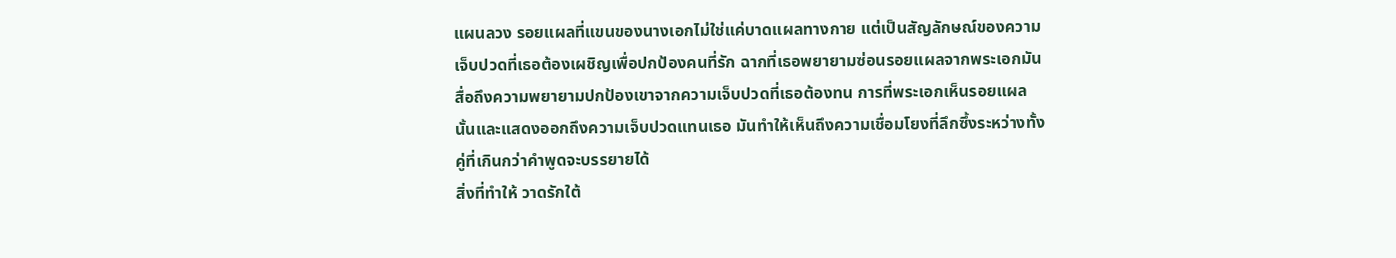แผนลวง รอยแผลที่แขนของนางเอกไม่ใช่แค่บาดแผลทางกาย แต่เป็นสัญลักษณ์ของความเจ็บปวดที่เธอต้องเผชิญเพื่อปกป้องคนที่รัก ฉากที่เธอพยายามซ่อนรอยแผลจากพระเอกมันสื่อถึงความพยายามปกป้องเขาจากความเจ็บปวดที่เธอต้องทน การที่พระเอกเห็นรอยแผลนั้นและแสดงออกถึงความเจ็บปวดแทนเธอ มันทำให้เห็นถึงความเชื่อมโยงที่ลึกซึ้งระหว่างทั้งคู่ที่เกินกว่าคำพูดจะบรรยายได้
สิ่งที่ทำให้ วาดรักใต้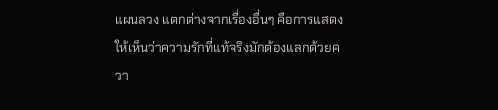แผนลวง แตกต่างจากเรื่องอื่นๆ คือการแสดงให้เห็นว่าความรักที่แท้จริงมักต้องแลกด้วยควา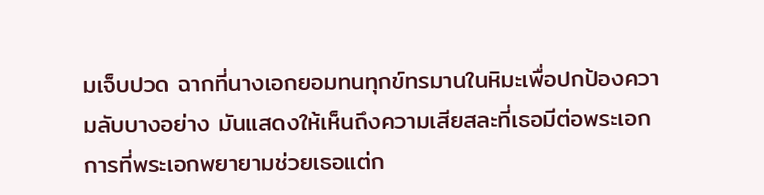มเจ็บปวด ฉากที่นางเอกยอมทนทุกข์ทรมานในหิมะเพื่อปกป้องความลับบางอย่าง มันแสดงให้เห็นถึงความเสียสละที่เธอมีต่อพระเอก การที่พระเอกพยายามช่วยเธอแต่ก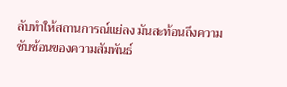ลับทำให้สถานการณ์แย่ลง มันสะท้อนถึงความซับซ้อนของความสัมพันธ์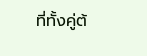ที่ทั้งคู่ต้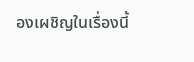องเผชิญในเรื่องนี้